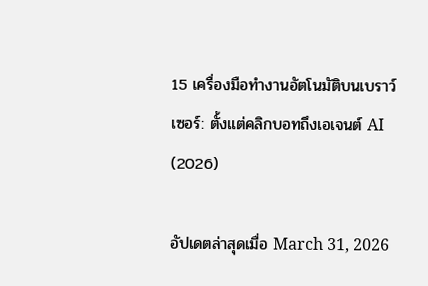15 เครื่องมือทำงานอัตโนมัติบนเบราว์เซอร์: ตั้งแต่คลิกบอทถึงเอเจนต์ AI (2026)

อัปเดตล่าสุดเมื่อ March 31, 2026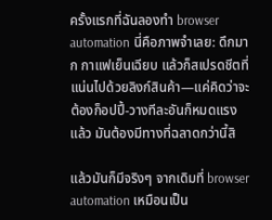ครั้งแรกที่ฉันลองทำ browser automation นี่คือภาพจำเลย: ดึกมาก กาแฟเย็นเฉียบ แล้วก็สเปรดชีตที่แน่นไปด้วยลิงก์สินค้า—แค่คิดว่าจะต้องก็อปปี้-วางทีละอันก็หมดแรงแล้ว มันต้องมีทางที่ฉลาดกว่านี้สิ

แล้วมันก็มีจริงๆ จากเดิมที่ browser automation เหมือนเป็น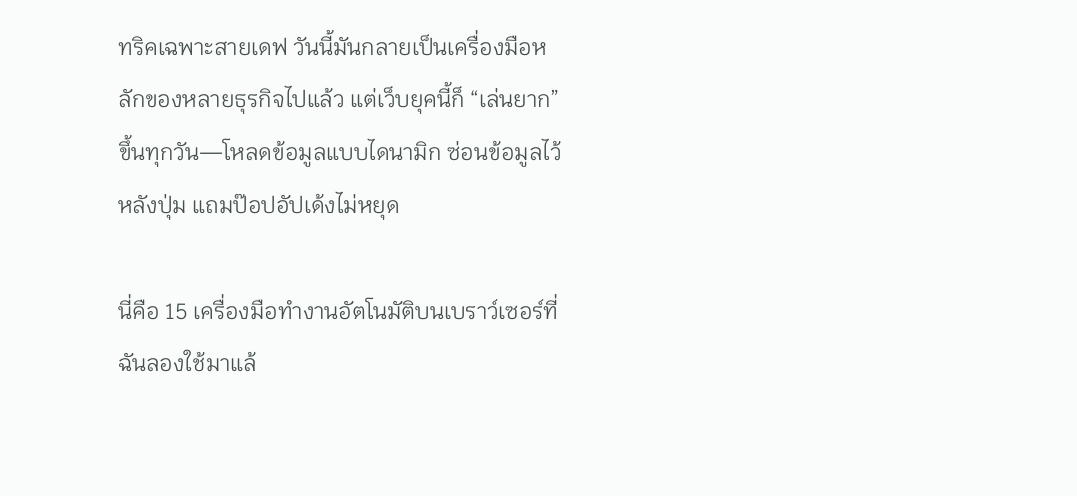ทริคเฉพาะสายเดฟ วันนี้มันกลายเป็นเครื่องมือหลักของหลายธุรกิจไปแล้ว แต่เว็บยุคนี้ก็ “เล่นยาก” ขึ้นทุกวัน—โหลดข้อมูลแบบไดนามิก ซ่อนข้อมูลไว้หลังปุ่ม แถมป๊อปอัปเด้งไม่หยุด

นี่คือ 15 เครื่องมือทำงานอัตโนมัติบนเบราว์เซอร์ที่ฉันลองใช้มาแล้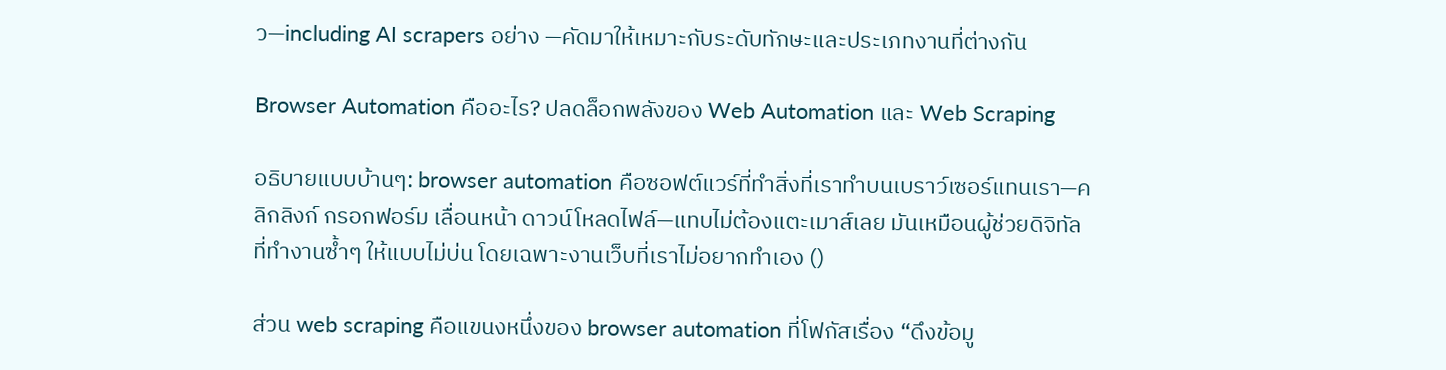ว—including AI scrapers อย่าง —คัดมาให้เหมาะกับระดับทักษะและประเภทงานที่ต่างกัน

Browser Automation คืออะไร? ปลดล็อกพลังของ Web Automation และ Web Scraping

อธิบายแบบบ้านๆ: browser automation คือซอฟต์แวร์ที่ทำสิ่งที่เราทำบนเบราว์เซอร์แทนเรา—คลิกลิงก์ กรอกฟอร์ม เลื่อนหน้า ดาวน์โหลดไฟล์—แทบไม่ต้องแตะเมาส์เลย มันเหมือนผู้ช่วยดิจิทัลที่ทำงานซ้ำๆ ให้แบบไม่บ่น โดยเฉพาะงานเว็บที่เราไม่อยากทำเอง ()

ส่วน web scraping คือแขนงหนึ่งของ browser automation ที่โฟกัสเรื่อง “ดึงข้อมู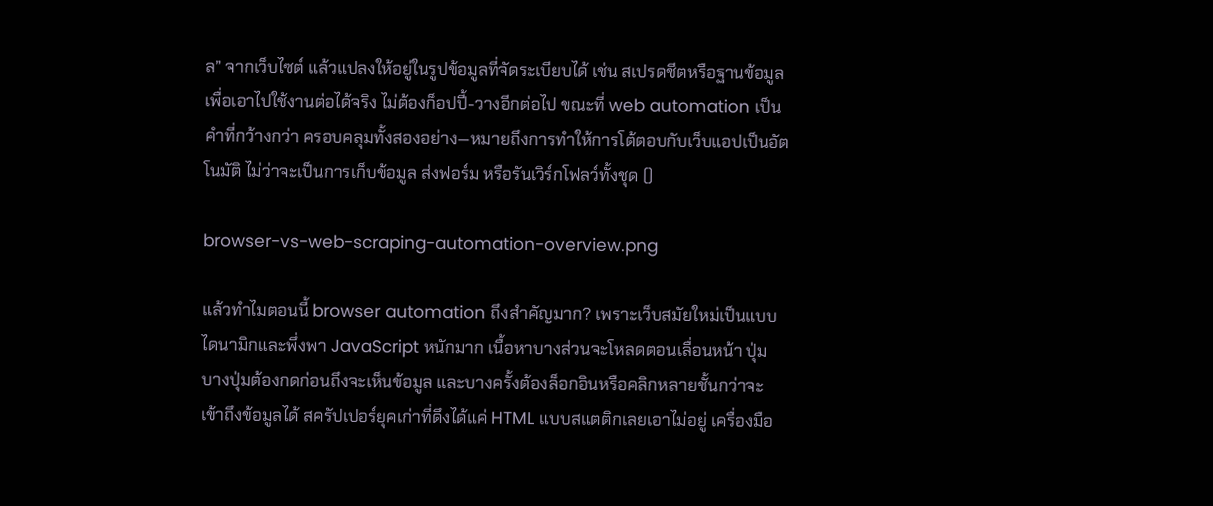ล” จากเว็บไซต์ แล้วแปลงให้อยู่ในรูปข้อมูลที่จัดระเบียบได้ เช่น สเปรดชีตหรือฐานข้อมูล เพื่อเอาไปใช้งานต่อได้จริง ไม่ต้องก็อปปี้-วางอีกต่อไป ขณะที่ web automation เป็นคำที่กว้างกว่า ครอบคลุมทั้งสองอย่าง—หมายถึงการทำให้การโต้ตอบกับเว็บแอปเป็นอัตโนมัติ ไม่ว่าจะเป็นการเก็บข้อมูล ส่งฟอร์ม หรือรันเวิร์กโฟลว์ทั้งชุด ()

browser-vs-web-scraping-automation-overview.png

แล้วทำไมตอนนี้ browser automation ถึงสำคัญมาก? เพราะเว็บสมัยใหม่เป็นแบบไดนามิกและพึ่งพา JavaScript หนักมาก เนื้อหาบางส่วนจะโหลดตอนเลื่อนหน้า ปุ่มบางปุ่มต้องกดก่อนถึงจะเห็นข้อมูล และบางครั้งต้องล็อกอินหรือคลิกหลายชั้นกว่าจะเข้าถึงข้อมูลได้ สครัปเปอร์ยุคเก่าที่ดึงได้แค่ HTML แบบสแตติกเลยเอาไม่อยู่ เครื่องมือ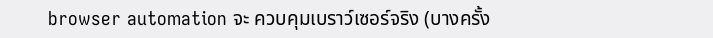browser automation จะ ควบคุมเบราว์เซอร์จริง (บางครั้ง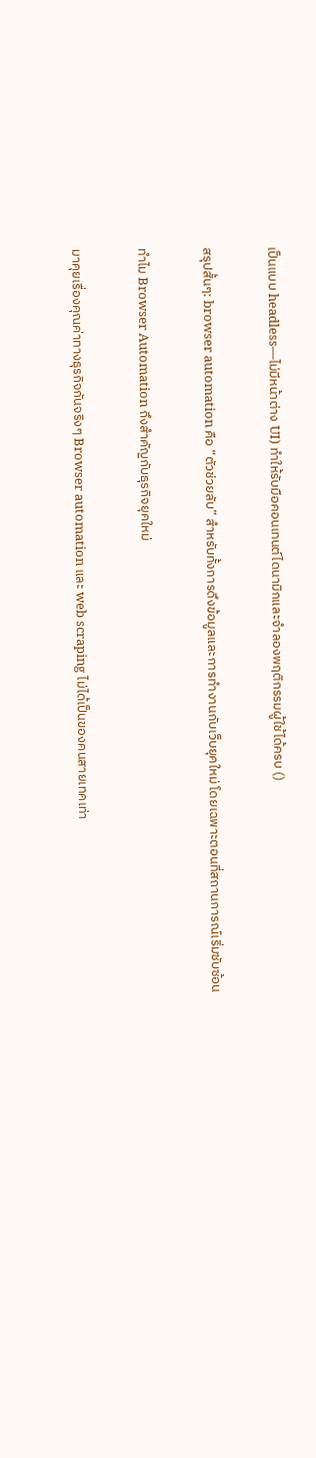เป็นแบบ headless—ไม่มีหน้าต่าง UI) ทำให้รับมือคอนเทนต์ไดนามิกและจำลองพฤติกรรมผู้ใช้ได้ครบ ()

สรุปสั้นๆ: browser automation คือ “ตัวช่วยลับ” สำหรับทั้งการดึงข้อมูลและการทำงานกับเว็บยุคใหม่ โดยเฉพาะตอนที่สถานการณ์เริ่มซับซ้อน

ทำไม Browser Automation ถึงสำคัญกับธุรกิจยุคใหม่

มาคุยเรื่องคุณค่าทางธุรกิจกันจริงๆ Browser automation และ web scraping ไม่ได้เป็นของคนสายเทคเท่า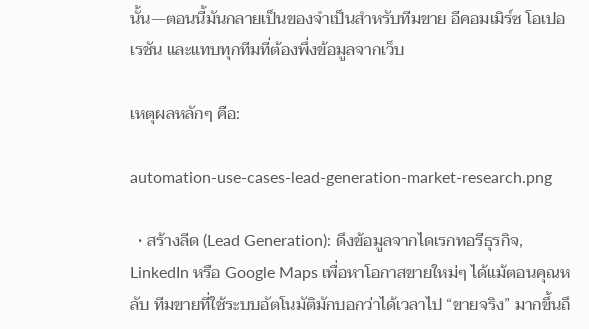นั้น—ตอนนี้มันกลายเป็นของจำเป็นสำหรับทีมขาย อีคอมเมิร์ซ โอเปอเรชัน และแทบทุกทีมที่ต้องพึ่งข้อมูลจากเว็บ

เหตุผลหลักๆ คือ:

automation-use-cases-lead-generation-market-research.png

  • สร้างลีด (Lead Generation): ดึงข้อมูลจากไดเรกทอรีธุรกิจ, LinkedIn หรือ Google Maps เพื่อหาโอกาสขายใหม่ๆ ได้แม้ตอนคุณหลับ ทีมขายที่ใช้ระบบอัตโนมัติมักบอกว่าได้เวลาไป “ขายจริง” มากขึ้นถึ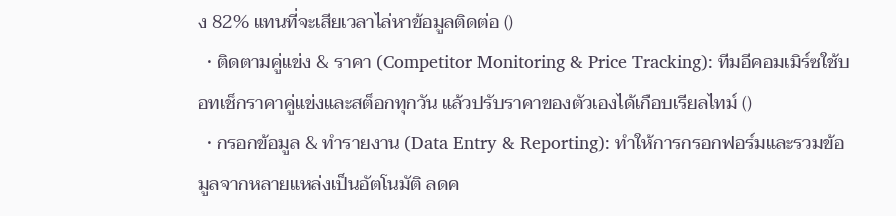ง 82% แทนที่จะเสียเวลาไล่หาข้อมูลติดต่อ ()
  • ติดตามคู่แข่ง & ราคา (Competitor Monitoring & Price Tracking): ทีมอีคอมเมิร์ซใช้บอทเช็กราคาคู่แข่งและสต็อกทุกวัน แล้วปรับราคาของตัวเองได้เกือบเรียลไทม์ ()
  • กรอกข้อมูล & ทำรายงาน (Data Entry & Reporting): ทำให้การกรอกฟอร์มและรวมข้อมูลจากหลายแหล่งเป็นอัตโนมัติ ลดค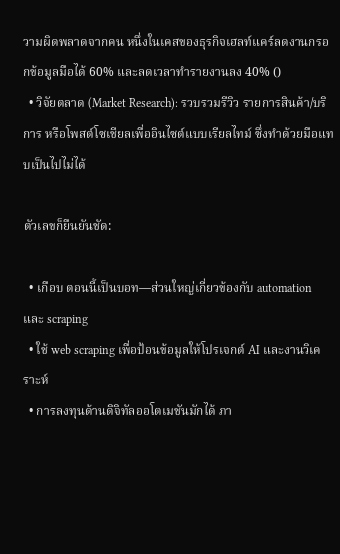วามผิดพลาดจากคน หนึ่งในเคสของธุรกิจเฮลท์แคร์ลดงานกรอกข้อมูลมือได้ 60% และลดเวลาทำรายงานลง 40% ()
  • วิจัยตลาด (Market Research): รวบรวมรีวิว รายการสินค้า/บริการ หรือโพสต์โซเชียลเพื่ออินไซต์แบบเรียลไทม์ ซึ่งทำด้วยมือแทบเป็นไปไม่ได้

ตัวเลขก็ยืนยันชัด:

  • เกือบ ตอนนี้เป็นบอท—ส่วนใหญ่เกี่ยวข้องกับ automation และ scraping
  • ใช้ web scraping เพื่อป้อนข้อมูลให้โปรเจกต์ AI และงานวิเคราะห์
  • การลงทุนด้านดิจิทัลออโตเมชันมักได้ ภา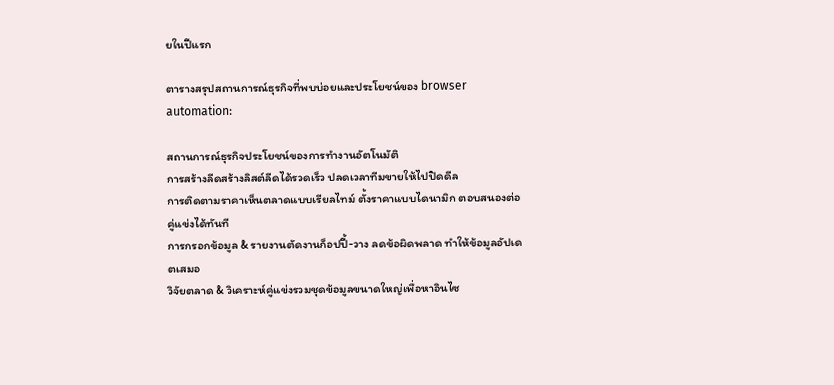ยในปีแรก

ตารางสรุปสถานการณ์ธุรกิจที่พบบ่อยและประโยชน์ของ browser automation:

สถานการณ์ธุรกิจประโยชน์ของการทำงานอัตโนมัติ
การสร้างลีดสร้างลิสต์ลีดได้รวดเร็ว ปลดเวลาทีมขายให้ไปปิดดีล
การติดตามราคาเห็นตลาดแบบเรียลไทม์ ตั้งราคาแบบไดนามิก ตอบสนองต่อคู่แข่งได้ทันที
การกรอกข้อมูล & รายงานตัดงานก็อปปี้-วาง ลดข้อผิดพลาด ทำให้ข้อมูลอัปเดตเสมอ
วิจัยตลาด & วิเคราะห์คู่แข่งรวมชุดข้อมูลขนาดใหญ่เพื่อหาอินไซ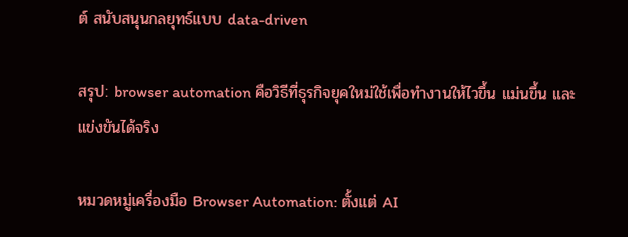ต์ สนับสนุนกลยุทธ์แบบ data-driven

สรุป: browser automation คือวิธีที่ธุรกิจยุคใหม่ใช้เพื่อทำงานให้ไวขึ้น แม่นขึ้น และแข่งขันได้จริง

หมวดหมู่เครื่องมือ Browser Automation: ตั้งแต่ AI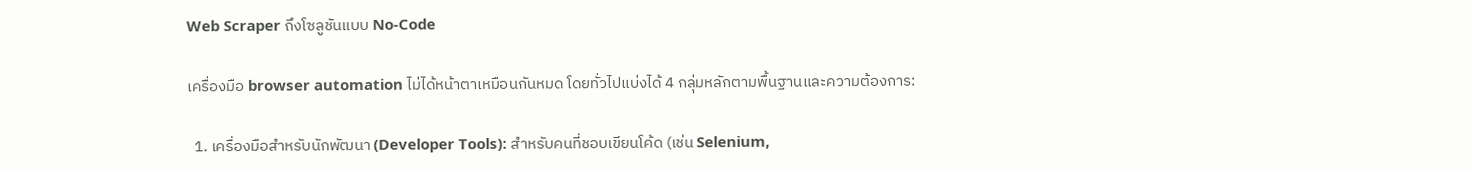Web Scraper ถึงโซลูชันแบบ No-Code

เครื่องมือ browser automation ไม่ได้หน้าตาเหมือนกันหมด โดยทั่วไปแบ่งได้ 4 กลุ่มหลักตามพื้นฐานและความต้องการ:

  1. เครื่องมือสำหรับนักพัฒนา (Developer Tools): สำหรับคนที่ชอบเขียนโค้ด (เช่น Selenium,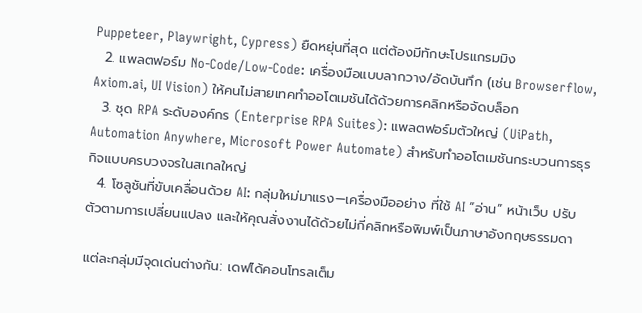Puppeteer, Playwright, Cypress) ยืดหยุ่นที่สุด แต่ต้องมีทักษะโปรแกรมมิง
  2. แพลตฟอร์ม No-Code/Low-Code: เครื่องมือแบบลากวาง/อัดบันทึก (เช่น Browserflow, Axiom.ai, UI Vision) ให้คนไม่สายเทคทำออโตเมชันได้ด้วยการคลิกหรือจัดบล็อก
  3. ชุด RPA ระดับองค์กร (Enterprise RPA Suites): แพลตฟอร์มตัวใหญ่ (UiPath, Automation Anywhere, Microsoft Power Automate) สำหรับทำออโตเมชันกระบวนการธุรกิจแบบครบวงจรในสเกลใหญ่
  4. โซลูชันที่ขับเคลื่อนด้วย AI: กลุ่มใหม่มาแรง—เครื่องมืออย่าง ที่ใช้ AI “อ่าน” หน้าเว็บ ปรับตัวตามการเปลี่ยนแปลง และให้คุณสั่งงานได้ด้วยไม่กี่คลิกหรือพิมพ์เป็นภาษาอังกฤษธรรมดา

แต่ละกลุ่มมีจุดเด่นต่างกัน: เดฟได้คอนโทรลเต็ม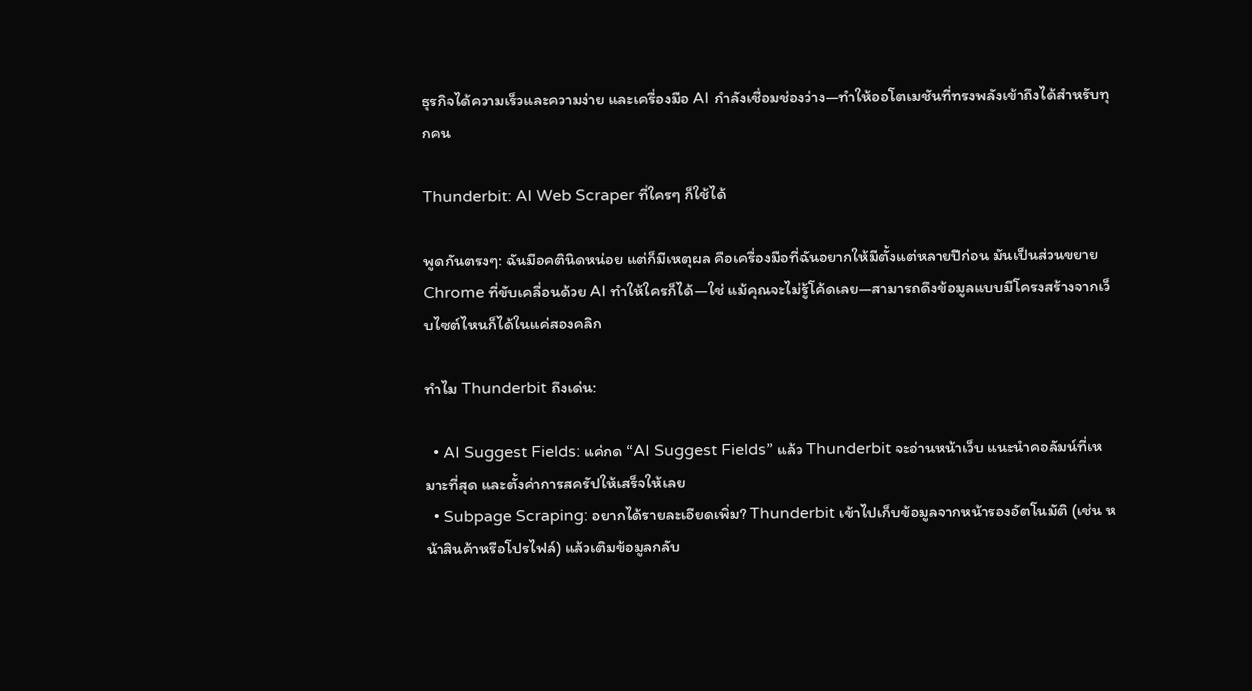ธุรกิจได้ความเร็วและความง่าย และเครื่องมือ AI กำลังเชื่อมช่องว่าง—ทำให้ออโตเมชันที่ทรงพลังเข้าถึงได้สำหรับทุกคน

Thunderbit: AI Web Scraper ที่ใครๆ ก็ใช้ได้

พูดกันตรงๆ: ฉันมีอคตินิดหน่อย แต่ก็มีเหตุผล คือเครื่องมือที่ฉันอยากให้มีตั้งแต่หลายปีก่อน มันเป็นส่วนขยาย Chrome ที่ขับเคลื่อนด้วย AI ทำให้ใครก็ได้—ใช่ แม้คุณจะไม่รู้โค้ดเลย—สามารถดึงข้อมูลแบบมีโครงสร้างจากเว็บไซต์ไหนก็ได้ในแค่สองคลิก

ทำไม Thunderbit ถึงเด่น:

  • AI Suggest Fields: แค่กด “AI Suggest Fields” แล้ว Thunderbit จะอ่านหน้าเว็บ แนะนำคอลัมน์ที่เหมาะที่สุด และตั้งค่าการสครัปให้เสร็จให้เลย
  • Subpage Scraping: อยากได้รายละเอียดเพิ่ม? Thunderbit เข้าไปเก็บข้อมูลจากหน้ารองอัตโนมัติ (เช่น หน้าสินค้าหรือโปรไฟล์) แล้วเติมข้อมูลกลับ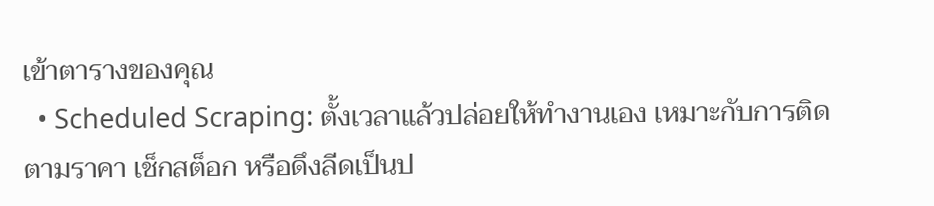เข้าตารางของคุณ
  • Scheduled Scraping: ตั้งเวลาแล้วปล่อยให้ทำงานเอง เหมาะกับการติดตามราคา เช็กสต็อก หรือดึงลีดเป็นป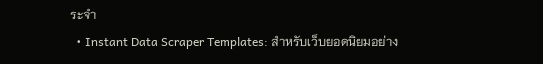ระจำ
  • Instant Data Scraper Templates: สำหรับเว็บยอดนิยมอย่าง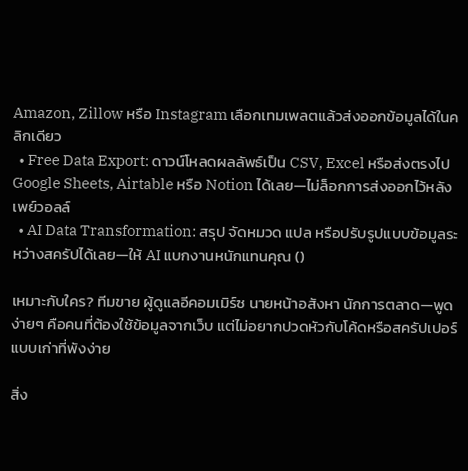Amazon, Zillow หรือ Instagram เลือกเทมเพลตแล้วส่งออกข้อมูลได้ในคลิกเดียว
  • Free Data Export: ดาวน์โหลดผลลัพธ์เป็น CSV, Excel หรือส่งตรงไป Google Sheets, Airtable หรือ Notion ได้เลย—ไม่ล็อกการส่งออกไว้หลังเพย์วอลล์
  • AI Data Transformation: สรุป จัดหมวด แปล หรือปรับรูปแบบข้อมูลระหว่างสครัปได้เลย—ให้ AI แบกงานหนักแทนคุณ ()

เหมาะกับใคร? ทีมขาย ผู้ดูแลอีคอมเมิร์ซ นายหน้าอสังหา นักการตลาด—พูดง่ายๆ คือคนที่ต้องใช้ข้อมูลจากเว็บ แต่ไม่อยากปวดหัวกับโค้ดหรือสครัปเปอร์แบบเก่าที่พังง่าย

สิ่ง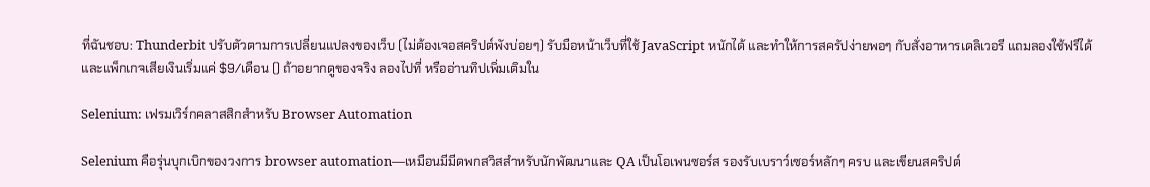ที่ฉันชอบ: Thunderbit ปรับตัวตามการเปลี่ยนแปลงของเว็บ (ไม่ต้องเจอสคริปต์พังบ่อยๆ) รับมือหน้าเว็บที่ใช้ JavaScript หนักได้ และทำให้การสครัปง่ายพอๆ กับสั่งอาหารเดลิเวอรี แถมลองใช้ฟรีได้ และแพ็กเกจเสียเงินเริ่มแค่ $9/เดือน () ถ้าอยากดูของจริง ลองไปที่ หรืออ่านทิปเพิ่มเติมใน

Selenium: เฟรมเวิร์กคลาสสิกสำหรับ Browser Automation

Selenium คือรุ่นบุกเบิกของวงการ browser automation—เหมือนมีมีดพกสวิสสำหรับนักพัฒนาและ QA เป็นโอเพนซอร์ส รองรับเบราว์เซอร์หลักๆ ครบ และเขียนสคริปต์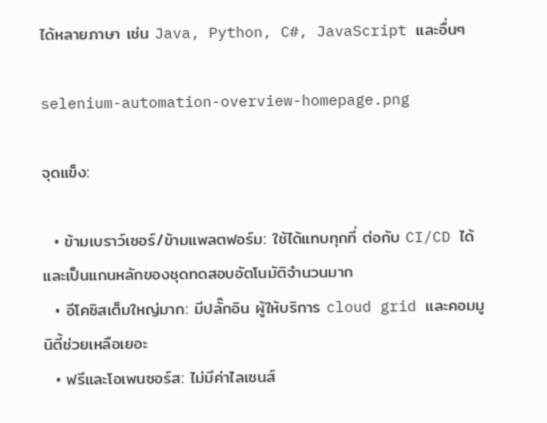ได้หลายภาษา เช่น Java, Python, C#, JavaScript และอื่นๆ

selenium-automation-overview-homepage.png

จุดแข็ง:

  • ข้ามเบราว์เซอร์/ข้ามแพลตฟอร์ม: ใช้ได้แทบทุกที่ ต่อกับ CI/CD ได้ และเป็นแกนหลักของชุดทดสอบอัตโนมัติจำนวนมาก
  • อีโคซิสเต็มใหญ่มาก: มีปลั๊กอิน ผู้ให้บริการ cloud grid และคอมมูนิตี้ช่วยเหลือเยอะ
  • ฟรีและโอเพนซอร์ส: ไม่มีค่าไลเซนส์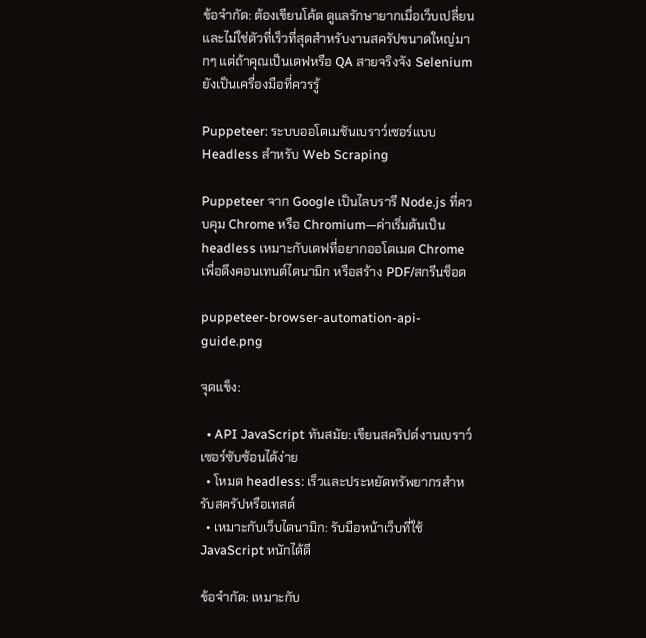ข้อจำกัด: ต้องเขียนโค้ด ดูแลรักษายากเมื่อเว็บเปลี่ยน และไม่ใช่ตัวที่เร็วที่สุดสำหรับงานสครัปขนาดใหญ่มากๆ แต่ถ้าคุณเป็นเดฟหรือ QA สายจริงจัง Selenium ยังเป็นเครื่องมือที่ควรรู้

Puppeteer: ระบบออโตเมชันเบราว์เซอร์แบบ Headless สำหรับ Web Scraping

Puppeteer จาก Google เป็นไลบรารี Node.js ที่ควบคุม Chrome หรือ Chromium—ค่าเริ่มต้นเป็น headless เหมาะกับเดฟที่อยากออโตเมต Chrome เพื่อดึงคอนเทนต์ไดนามิก หรือสร้าง PDF/สกรีนช็อต

puppeteer-browser-automation-api-guide.png

จุดแข็ง:

  • API JavaScript ทันสมัย: เขียนสคริปต์งานเบราว์เซอร์ซับซ้อนได้ง่าย
  • โหมด headless: เร็วและประหยัดทรัพยากรสำหรับสครัปหรือเทสต์
  • เหมาะกับเว็บไดนามิก: รับมือหน้าเว็บที่ใช้ JavaScript หนักได้ดี

ข้อจำกัด: เหมาะกับ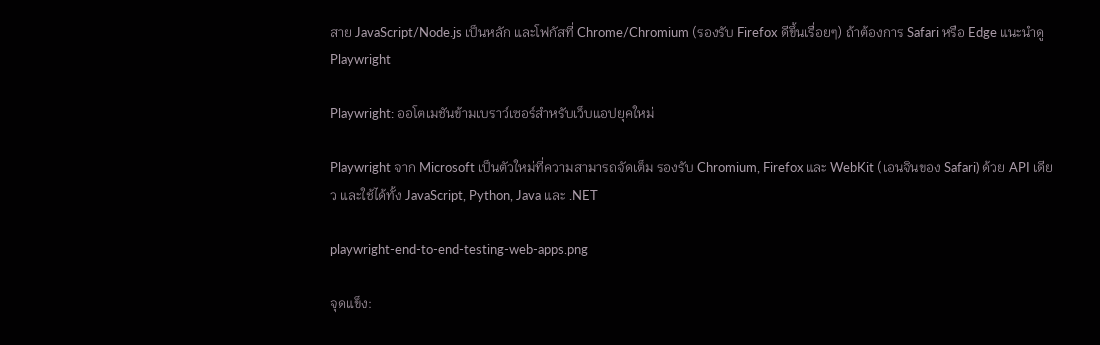สาย JavaScript/Node.js เป็นหลัก และโฟกัสที่ Chrome/Chromium (รองรับ Firefox ดีขึ้นเรื่อยๆ) ถ้าต้องการ Safari หรือ Edge แนะนำดู Playwright

Playwright: ออโตเมชันข้ามเบราว์เซอร์สำหรับเว็บแอปยุคใหม่

Playwright จาก Microsoft เป็นตัวใหม่ที่ความสามารถจัดเต็ม รองรับ Chromium, Firefox และ WebKit (เอนจินของ Safari) ด้วย API เดียว และใช้ได้ทั้ง JavaScript, Python, Java และ .NET

playwright-end-to-end-testing-web-apps.png

จุดแข็ง: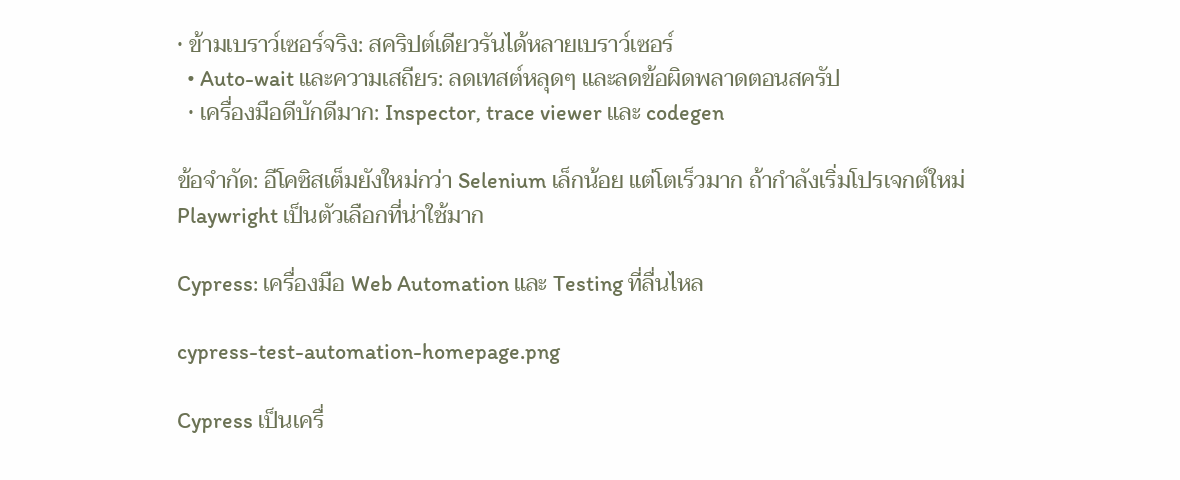• ข้ามเบราว์เซอร์จริง: สคริปต์เดียวรันได้หลายเบราว์เซอร์
  • Auto-wait และความเสถียร: ลดเทสต์หลุดๆ และลดข้อผิดพลาดตอนสครัป
  • เครื่องมือดีบักดีมาก: Inspector, trace viewer และ codegen

ข้อจำกัด: อีโคซิสเต็มยังใหม่กว่า Selenium เล็กน้อย แต่โตเร็วมาก ถ้ากำลังเริ่มโปรเจกต์ใหม่ Playwright เป็นตัวเลือกที่น่าใช้มาก

Cypress: เครื่องมือ Web Automation และ Testing ที่ลื่นไหล

cypress-test-automation-homepage.png

Cypress เป็นเครื่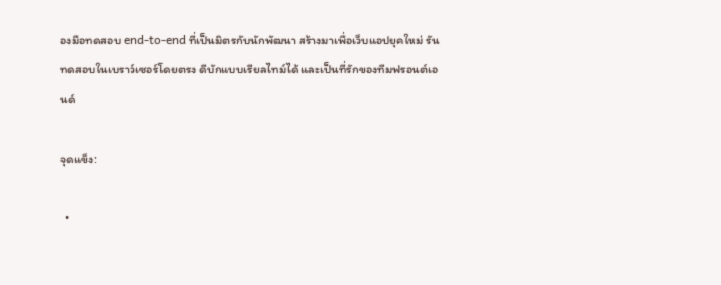องมือทดสอบ end-to-end ที่เป็นมิตรกับนักพัฒนา สร้างมาเพื่อเว็บแอปยุคใหม่ รันทดสอบในเบราว์เซอร์โดยตรง ดีบักแบบเรียลไทม์ได้ และเป็นที่รักของทีมฟรอนต์เอนด์

จุดแข็ง:

  •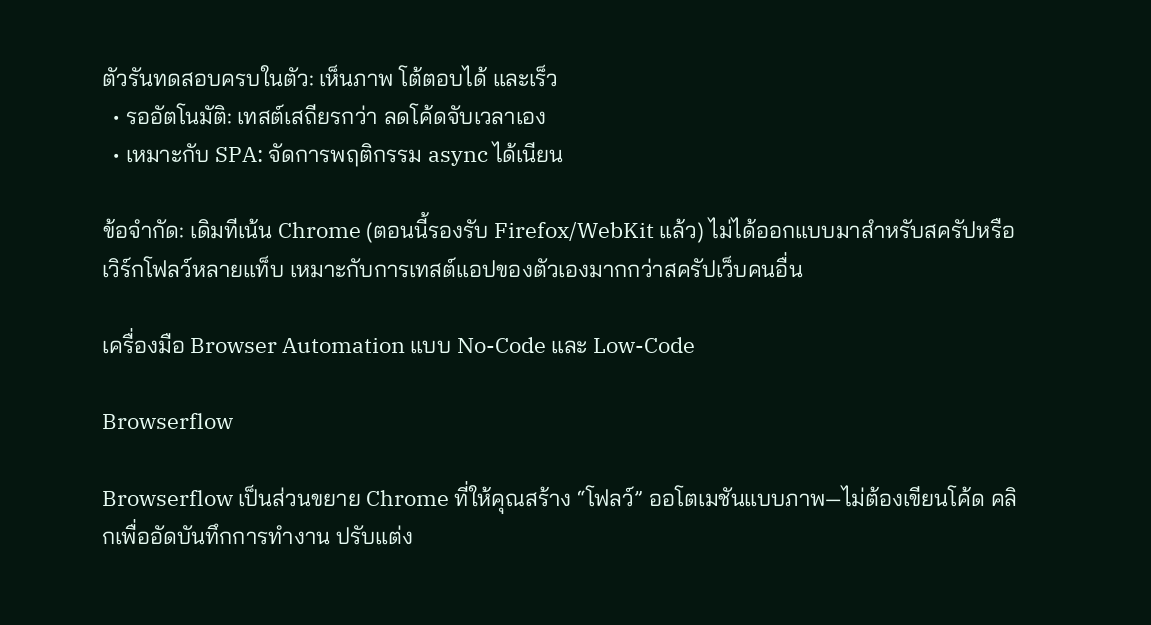ตัวรันทดสอบครบในตัว: เห็นภาพ โต้ตอบได้ และเร็ว
  • รออัตโนมัติ: เทสต์เสถียรกว่า ลดโค้ดจับเวลาเอง
  • เหมาะกับ SPA: จัดการพฤติกรรม async ได้เนียน

ข้อจำกัด: เดิมทีเน้น Chrome (ตอนนี้รองรับ Firefox/WebKit แล้ว) ไม่ได้ออกแบบมาสำหรับสครัปหรือเวิร์กโฟลว์หลายแท็บ เหมาะกับการเทสต์แอปของตัวเองมากกว่าสครัปเว็บคนอื่น

เครื่องมือ Browser Automation แบบ No-Code และ Low-Code

Browserflow

Browserflow เป็นส่วนขยาย Chrome ที่ให้คุณสร้าง “โฟลว์” ออโตเมชันแบบภาพ—ไม่ต้องเขียนโค้ด คลิกเพื่ออัดบันทึกการทำงาน ปรับแต่ง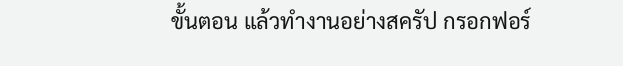ขั้นตอน แล้วทำงานอย่างสครัป กรอกฟอร์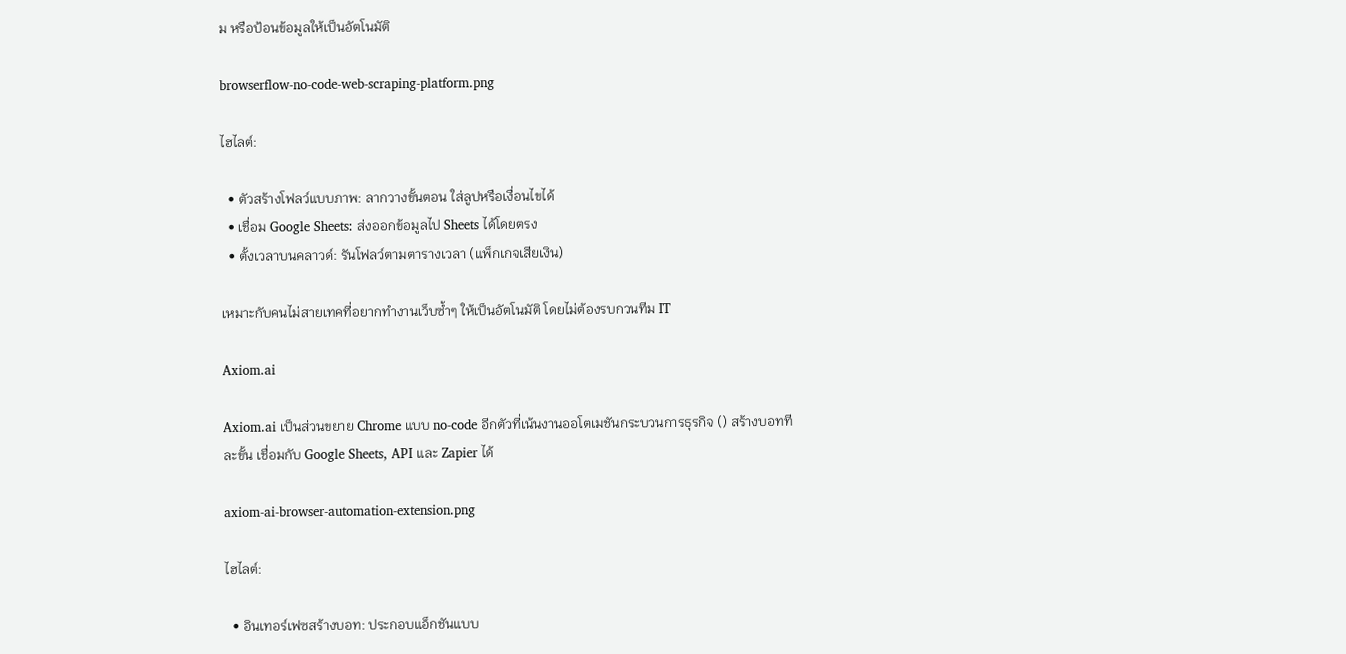ม หรือป้อนข้อมูลให้เป็นอัตโนมัติ

browserflow-no-code-web-scraping-platform.png

ไฮไลต์:

  • ตัวสร้างโฟลว์แบบภาพ: ลากวางขั้นตอน ใส่ลูปหรือเงื่อนไขได้
  • เชื่อม Google Sheets: ส่งออกข้อมูลไป Sheets ได้โดยตรง
  • ตั้งเวลาบนคลาวด์: รันโฟลว์ตามตารางเวลา (แพ็กเกจเสียเงิน)

เหมาะกับคนไม่สายเทคที่อยากทำงานเว็บซ้ำๆ ให้เป็นอัตโนมัติ โดยไม่ต้องรบกวนทีม IT

Axiom.ai

Axiom.ai เป็นส่วนขยาย Chrome แบบ no-code อีกตัวที่เน้นงานออโตเมชันกระบวนการธุรกิจ () สร้างบอททีละขั้น เชื่อมกับ Google Sheets, API และ Zapier ได้

axiom-ai-browser-automation-extension.png

ไฮไลต์:

  • อินเทอร์เฟซสร้างบอท: ประกอบแอ็กชันแบบ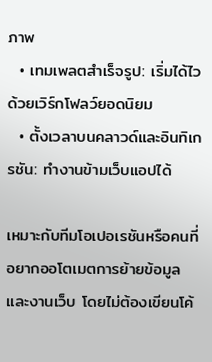ภาพ
  • เทมเพลตสำเร็จรูป: เริ่มได้ไวด้วยเวิร์กโฟลว์ยอดนิยม
  • ตั้งเวลาบนคลาวด์และอินทิเกรชัน: ทำงานข้ามเว็บแอปได้

เหมาะกับทีมโอเปอเรชันหรือคนที่อยากออโตเมตการย้ายข้อมูลและงานเว็บ โดยไม่ต้องเขียนโค้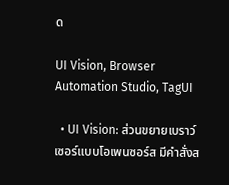ด

UI Vision, Browser Automation Studio, TagUI

  • UI Vision: ส่วนขยายเบราว์เซอร์แบบโอเพนซอร์ส มีคำสั่งส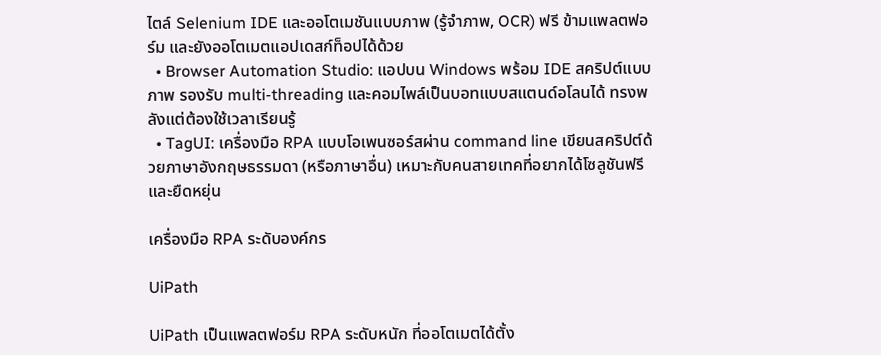ไตล์ Selenium IDE และออโตเมชันแบบภาพ (รู้จำภาพ, OCR) ฟรี ข้ามแพลตฟอร์ม และยังออโตเมตแอปเดสก์ท็อปได้ด้วย
  • Browser Automation Studio: แอปบน Windows พร้อม IDE สคริปต์แบบภาพ รองรับ multi-threading และคอมไพล์เป็นบอทแบบสแตนด์อโลนได้ ทรงพลังแต่ต้องใช้เวลาเรียนรู้
  • TagUI: เครื่องมือ RPA แบบโอเพนซอร์สผ่าน command line เขียนสคริปต์ด้วยภาษาอังกฤษธรรมดา (หรือภาษาอื่น) เหมาะกับคนสายเทคที่อยากได้โซลูชันฟรีและยืดหยุ่น

เครื่องมือ RPA ระดับองค์กร

UiPath

UiPath เป็นแพลตฟอร์ม RPA ระดับหนัก ที่ออโตเมตได้ตั้ง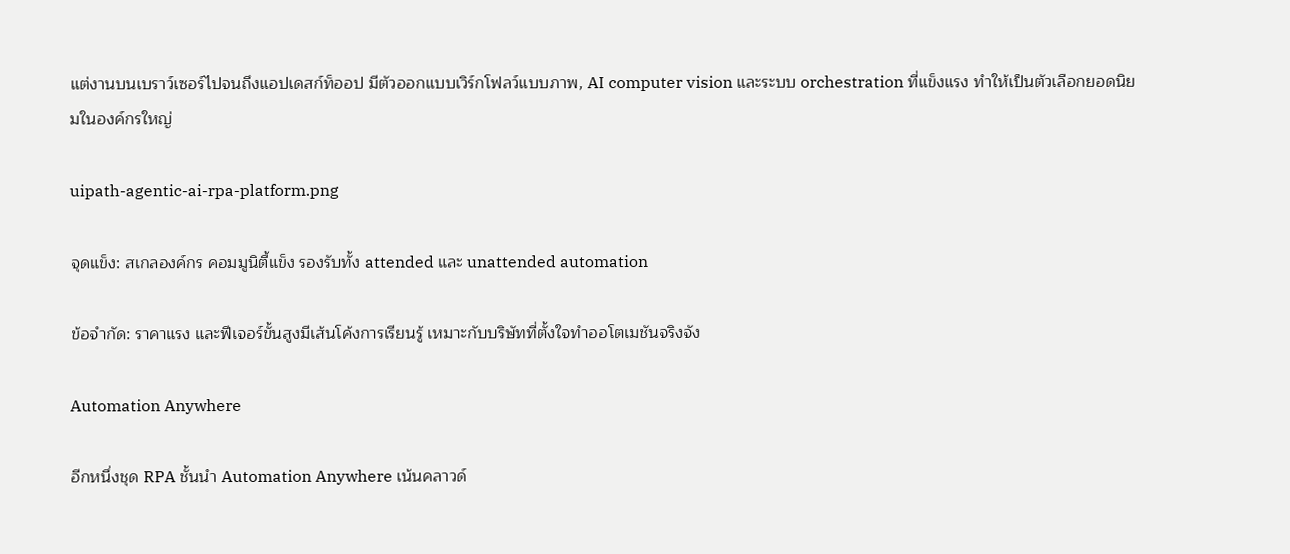แต่งานบนเบราว์เซอร์ไปจนถึงแอปเดสก์ท็ออป มีตัวออกแบบเวิร์กโฟลว์แบบภาพ, AI computer vision และระบบ orchestration ที่แข็งแรง ทำให้เป็นตัวเลือกยอดนิยมในองค์กรใหญ่

uipath-agentic-ai-rpa-platform.png

จุดแข็ง: สเกลองค์กร คอมมูนิตี้แข็ง รองรับทั้ง attended และ unattended automation

ข้อจำกัด: ราคาแรง และฟีเจอร์ขั้นสูงมีเส้นโค้งการเรียนรู้ เหมาะกับบริษัทที่ตั้งใจทำออโตเมชันจริงจัง

Automation Anywhere

อีกหนึ่งชุด RPA ชั้นนำ Automation Anywhere เน้นคลาวด์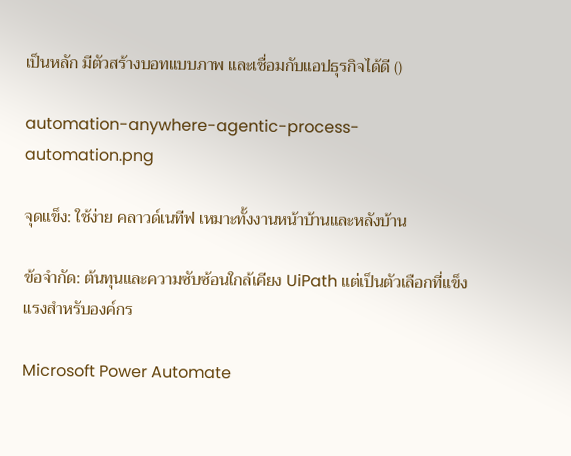เป็นหลัก มีตัวสร้างบอทแบบภาพ และเชื่อมกับแอปธุรกิจได้ดี ()

automation-anywhere-agentic-process-automation.png

จุดแข็ง: ใช้ง่าย คลาวด์เนทีฟ เหมาะทั้งงานหน้าบ้านและหลังบ้าน

ข้อจำกัด: ต้นทุนและความซับซ้อนใกล้เคียง UiPath แต่เป็นตัวเลือกที่แข็งแรงสำหรับองค์กร

Microsoft Power Automate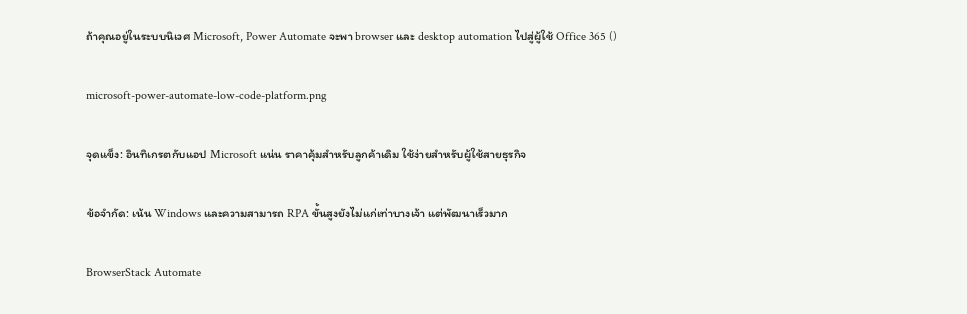ถ้าคุณอยู่ในระบบนิเวศ Microsoft, Power Automate จะพา browser และ desktop automation ไปสู่ผู้ใช้ Office 365 ()

microsoft-power-automate-low-code-platform.png

จุดแข็ง: อินทิเกรตกับแอป Microsoft แน่น ราคาคุ้มสำหรับลูกค้าเดิม ใช้ง่ายสำหรับผู้ใช้สายธุรกิจ

ข้อจำกัด: เน้น Windows และความสามารถ RPA ขั้นสูงยังไม่แก่เท่าบางเจ้า แต่พัฒนาเร็วมาก

BrowserStack Automate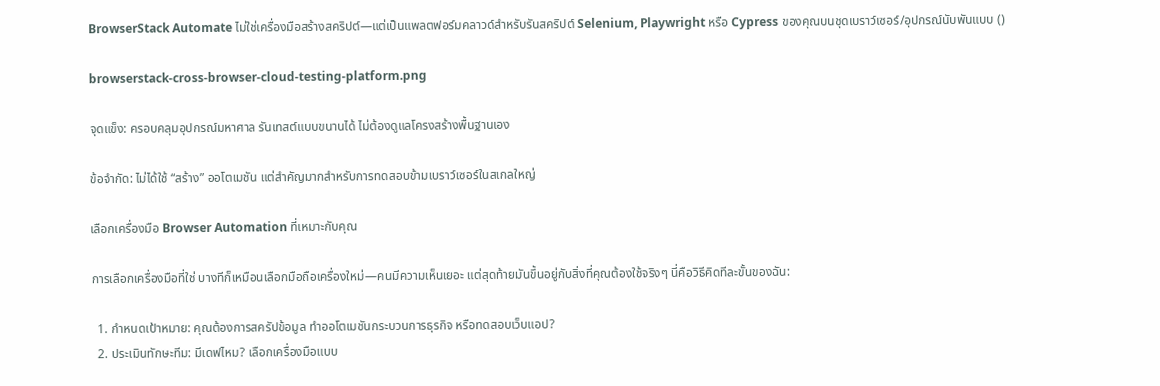BrowserStack Automate ไม่ใช่เครื่องมือสร้างสคริปต์—แต่เป็นแพลตฟอร์มคลาวด์สำหรับรันสคริปต์ Selenium, Playwright หรือ Cypress ของคุณบนชุดเบราว์เซอร์/อุปกรณ์นับพันแบบ ()

browserstack-cross-browser-cloud-testing-platform.png

จุดแข็ง: ครอบคลุมอุปกรณ์มหาศาล รันเทสต์แบบขนานได้ ไม่ต้องดูแลโครงสร้างพื้นฐานเอง

ข้อจำกัด: ไม่ได้ใช้ “สร้าง” ออโตเมชัน แต่สำคัญมากสำหรับการทดสอบข้ามเบราว์เซอร์ในสเกลใหญ่

เลือกเครื่องมือ Browser Automation ที่เหมาะกับคุณ

การเลือกเครื่องมือที่ใช่ บางทีก็เหมือนเลือกมือถือเครื่องใหม่—คนมีความเห็นเยอะ แต่สุดท้ายมันขึ้นอยู่กับสิ่งที่คุณต้องใช้จริงๆ นี่คือวิธีคิดทีละขั้นของฉัน:

  1. กำหนดเป้าหมาย: คุณต้องการสครัปข้อมูล ทำออโตเมชันกระบวนการธุรกิจ หรือทดสอบเว็บแอป?
  2. ประเมินทักษะทีม: มีเดฟไหม? เลือกเครื่องมือแบบ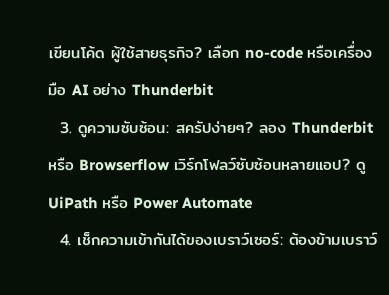เขียนโค้ด ผู้ใช้สายธุรกิจ? เลือก no-code หรือเครื่องมือ AI อย่าง Thunderbit
  3. ดูความซับซ้อน: สครัปง่ายๆ? ลอง Thunderbit หรือ Browserflow เวิร์กโฟลว์ซับซ้อนหลายแอป? ดู UiPath หรือ Power Automate
  4. เช็กความเข้ากันได้ของเบราว์เซอร์: ต้องข้ามเบราว์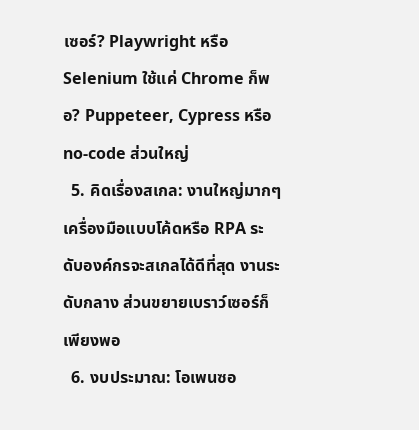เซอร์? Playwright หรือ Selenium ใช้แค่ Chrome ก็พอ? Puppeteer, Cypress หรือ no-code ส่วนใหญ่
  5. คิดเรื่องสเกล: งานใหญ่มากๆ เครื่องมือแบบโค้ดหรือ RPA ระดับองค์กรจะสเกลได้ดีที่สุด งานระดับกลาง ส่วนขยายเบราว์เซอร์ก็เพียงพอ
  6. งบประมาณ: โอเพนซอ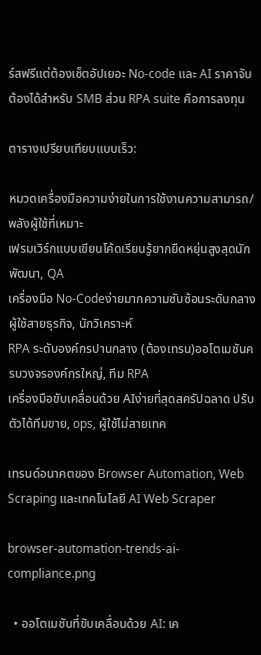ร์สฟรีแต่ต้องเซ็ตอัปเยอะ No-code และ AI ราคาจับต้องได้สำหรับ SMB ส่วน RPA suite คือการลงทุน

ตารางเปรียบเทียบแบบเร็ว:

หมวดเครื่องมือความง่ายในการใช้งานความสามารถ/พลังผู้ใช้ที่เหมาะ
เฟรมเวิร์กแบบเขียนโค้ดเรียนรู้ยากยืดหยุ่นสูงสุดนักพัฒนา, QA
เครื่องมือ No-Codeง่ายมากความซับซ้อนระดับกลางผู้ใช้สายธุรกิจ, นักวิเคราะห์
RPA ระดับองค์กรปานกลาง (ต้องเทรน)ออโตเมชันครบวงจรองค์กรใหญ่, ทีม RPA
เครื่องมือขับเคลื่อนด้วย AIง่ายที่สุดสครัปฉลาด ปรับตัวได้ทีมขาย, ops, ผู้ใช้ไม่สายเทค

เทรนด์อนาคตของ Browser Automation, Web Scraping และเทคโนโลยี AI Web Scraper

browser-automation-trends-ai-compliance.png

  • ออโตเมชันที่ขับเคลื่อนด้วย AI: เค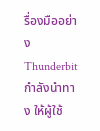รื่องมืออย่าง Thunderbit กำลังนำทาง ให้ผู้ใช้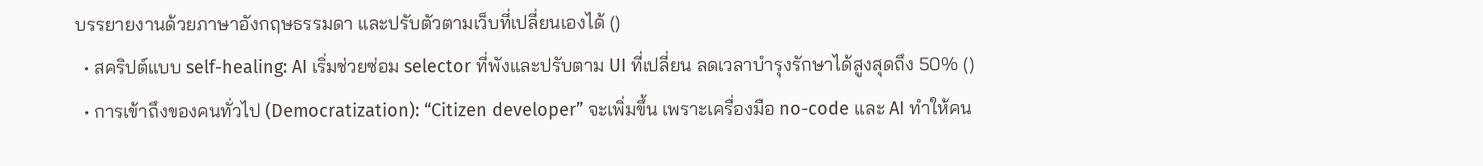บรรยายงานด้วยภาษาอังกฤษธรรมดา และปรับตัวตามเว็บที่เปลี่ยนเองได้ ()
  • สคริปต์แบบ self-healing: AI เริ่มช่วยซ่อม selector ที่พังและปรับตาม UI ที่เปลี่ยน ลดเวลาบำรุงรักษาได้สูงสุดถึง 50% ()
  • การเข้าถึงของคนทั่วไป (Democratization): “Citizen developer” จะเพิ่มขึ้น เพราะเครื่องมือ no-code และ AI ทำให้คน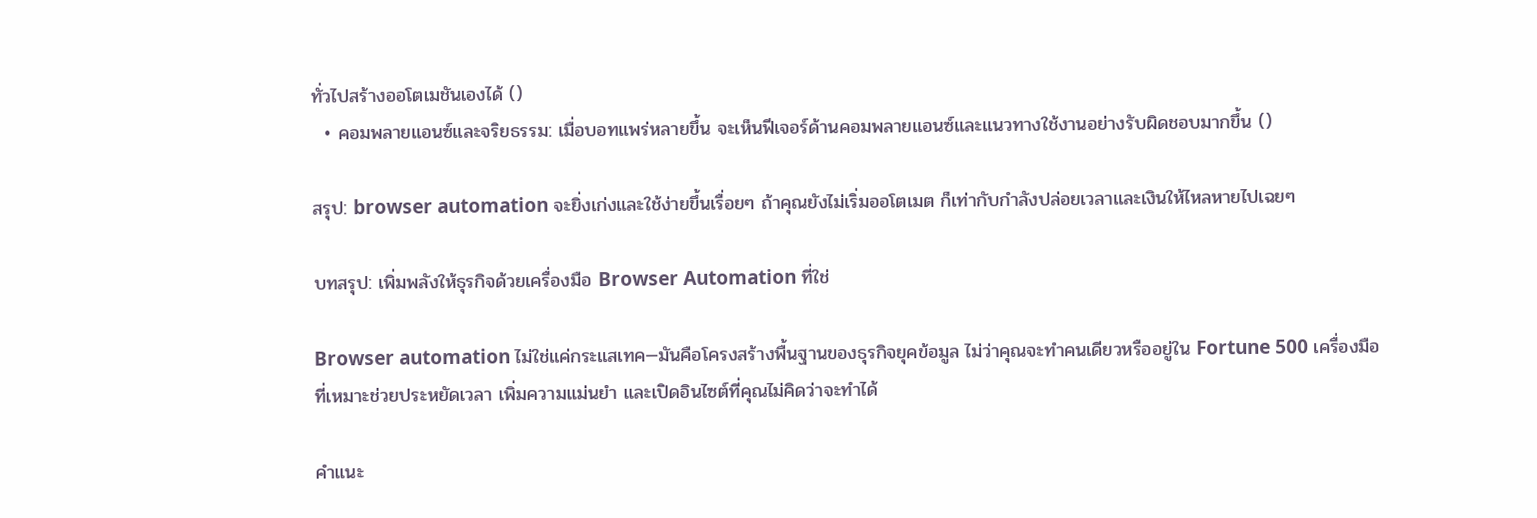ทั่วไปสร้างออโตเมชันเองได้ ()
  • คอมพลายแอนซ์และจริยธรรม: เมื่อบอทแพร่หลายขึ้น จะเห็นฟีเจอร์ด้านคอมพลายแอนซ์และแนวทางใช้งานอย่างรับผิดชอบมากขึ้น ()

สรุป: browser automation จะยิ่งเก่งและใช้ง่ายขึ้นเรื่อยๆ ถ้าคุณยังไม่เริ่มออโตเมต ก็เท่ากับกำลังปล่อยเวลาและเงินให้ไหลหายไปเฉยๆ

บทสรุป: เพิ่มพลังให้ธุรกิจด้วยเครื่องมือ Browser Automation ที่ใช่

Browser automation ไม่ใช่แค่กระแสเทค—มันคือโครงสร้างพื้นฐานของธุรกิจยุคข้อมูล ไม่ว่าคุณจะทำคนเดียวหรืออยู่ใน Fortune 500 เครื่องมือที่เหมาะช่วยประหยัดเวลา เพิ่มความแม่นยำ และเปิดอินไซต์ที่คุณไม่คิดว่าจะทำได้

คำแนะ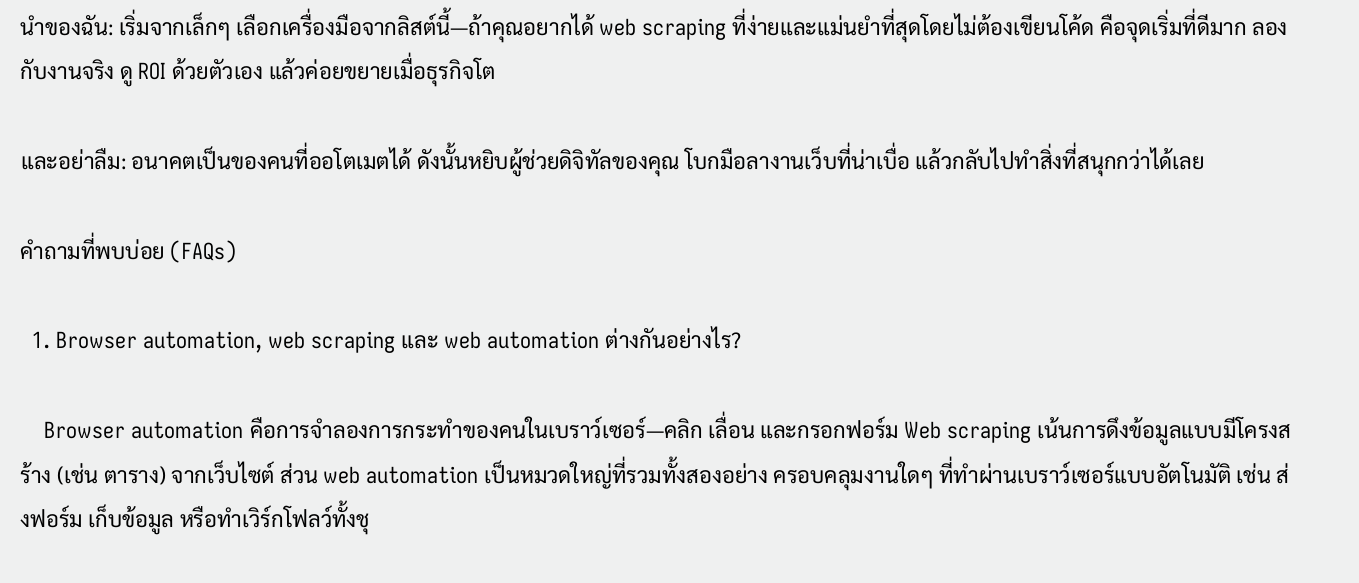นำของฉัน: เริ่มจากเล็กๆ เลือกเครื่องมือจากลิสต์นี้—ถ้าคุณอยากได้ web scraping ที่ง่ายและแม่นยำที่สุดโดยไม่ต้องเขียนโค้ด คือจุดเริ่มที่ดีมาก ลองกับงานจริง ดู ROI ด้วยตัวเอง แล้วค่อยขยายเมื่อธุรกิจโต

และอย่าลืม: อนาคตเป็นของคนที่ออโตเมตได้ ดังนั้นหยิบผู้ช่วยดิจิทัลของคุณ โบกมือลางานเว็บที่น่าเบื่อ แล้วกลับไปทำสิ่งที่สนุกกว่าได้เลย

คำถามที่พบบ่อย (FAQs)

  1. Browser automation, web scraping และ web automation ต่างกันอย่างไร?

    Browser automation คือการจำลองการกระทำของคนในเบราว์เซอร์—คลิก เลื่อน และกรอกฟอร์ม Web scraping เน้นการดึงข้อมูลแบบมีโครงสร้าง (เช่น ตาราง) จากเว็บไซต์ ส่วน web automation เป็นหมวดใหญ่ที่รวมทั้งสองอย่าง ครอบคลุมงานใดๆ ที่ทำผ่านเบราว์เซอร์แบบอัตโนมัติ เช่น ส่งฟอร์ม เก็บข้อมูล หรือทำเวิร์กโฟลว์ทั้งชุ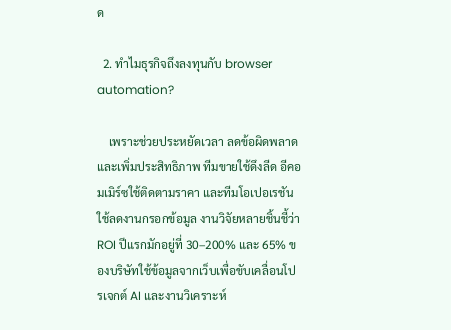ด

  2. ทำไมธุรกิจถึงลงทุนกับ browser automation?

    เพราะช่วยประหยัดเวลา ลดข้อผิดพลาด และเพิ่มประสิทธิภาพ ทีมขายใช้ดึงลีด อีคอมเมิร์ซใช้ติดตามราคา และทีมโอเปอเรชันใช้ลดงานกรอกข้อมูล งานวิจัยหลายชิ้นชี้ว่า ROI ปีแรกมักอยู่ที่ 30–200% และ 65% ของบริษัทใช้ข้อมูลจากเว็บเพื่อขับเคลื่อนโปรเจกต์ AI และงานวิเคราะห์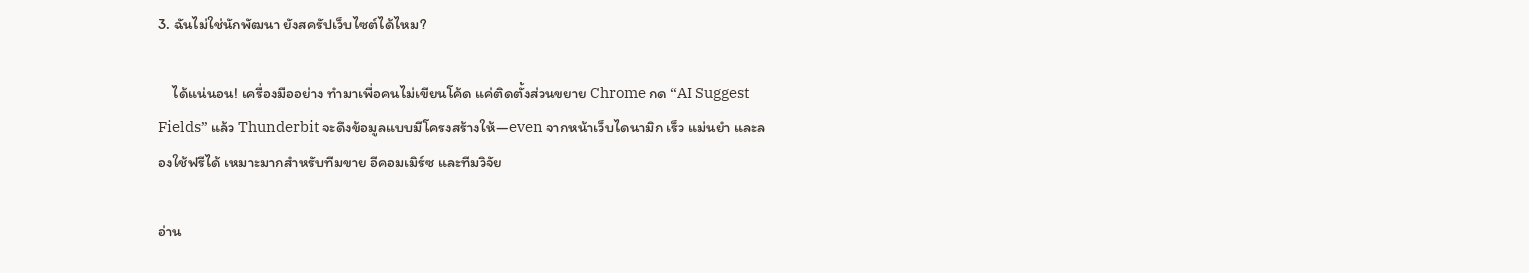3. ฉันไม่ใช่นักพัฒนา ยังสครัปเว็บไซต์ได้ไหม?

    ได้แน่นอน! เครื่องมืออย่าง ทำมาเพื่อคนไม่เขียนโค้ด แค่ติดตั้งส่วนขยาย Chrome กด “AI Suggest Fields” แล้ว Thunderbit จะดึงข้อมูลแบบมีโครงสร้างให้—even จากหน้าเว็บไดนามิก เร็ว แม่นยำ และลองใช้ฟรีได้ เหมาะมากสำหรับทีมขาย อีคอมเมิร์ซ และทีมวิจัย

อ่าน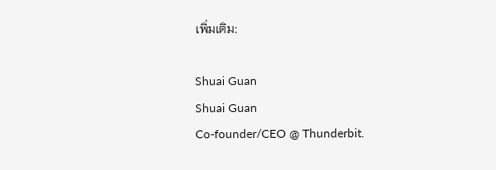เพิ่มเติม:

Shuai Guan
Shuai Guan
Co-founder/CEO @ Thunderbit.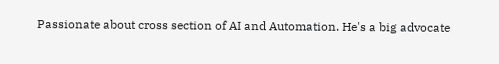Passionate about cross section of AI and Automation. He's a big advocate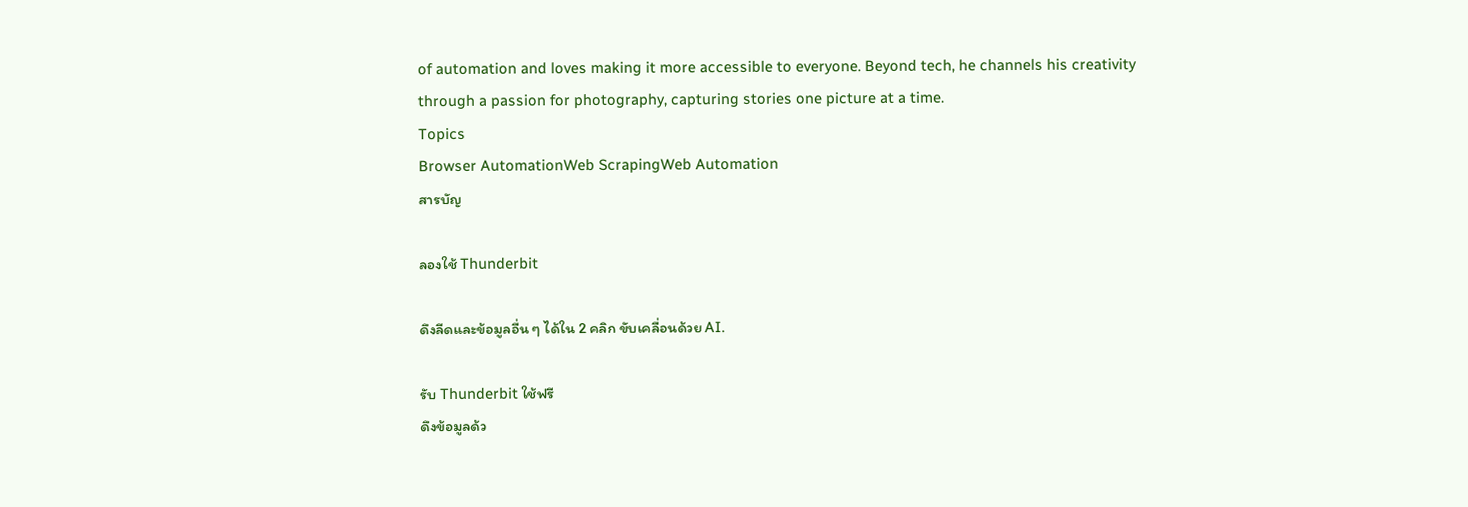of automation and loves making it more accessible to everyone. Beyond tech, he channels his creativity through a passion for photography, capturing stories one picture at a time.
Topics
Browser AutomationWeb ScrapingWeb Automation
สารบัญ

ลองใช้ Thunderbit

ดึงลีดและข้อมูลอื่น ๆ ได้ใน 2 คลิก ขับเคลื่อนด้วย AI.

รับ Thunderbit ใช้ฟรี
ดึงข้อมูลด้ว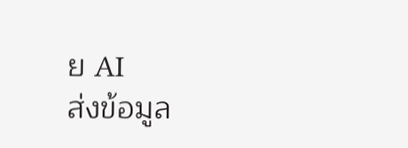ย AI
ส่งข้อมูล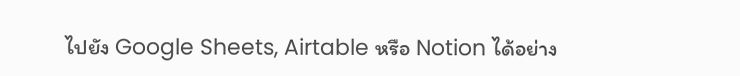ไปยัง Google Sheets, Airtable หรือ Notion ได้อย่าง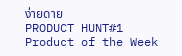ง่ายดาย
PRODUCT HUNT#1 Product of the Week